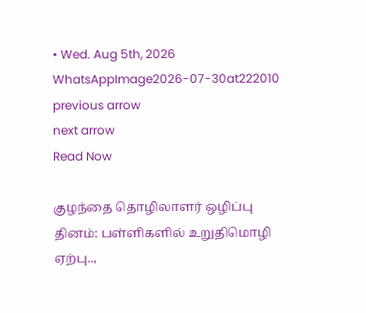• Wed. Aug 5th, 2026
WhatsAppImage2026-07-30at222010
previous arrow
next arrow
Read Now

குழந்தை தொழிலாளர் ஒழிப்பு தினம்: பள்ளிகளில் உறுதிமொழி ஏற்பு..,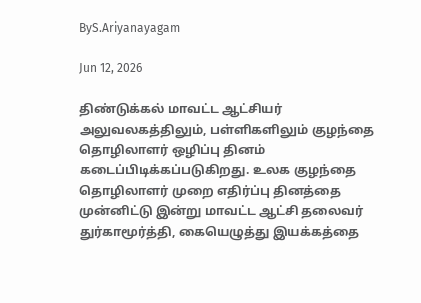ByS.Ariyanayagam

Jun 12, 2026

திண்டுக்கல் மாவட்ட ஆட்சியர் அலுவலகத்திலும், பள்ளிகளிலும் குழந்தை தொழிலாளர் ஒழிப்பு தினம் கடைப்பிடிக்கப்படுகிறது. உலக குழந்தை தொழிலாளர் முறை எதிர்ப்பு தினத்தை முன்னிட்டு இன்று மாவட்ட ஆட்சி தலைவர் துர்காமூர்த்தி, கையெழுத்து இயக்கத்தை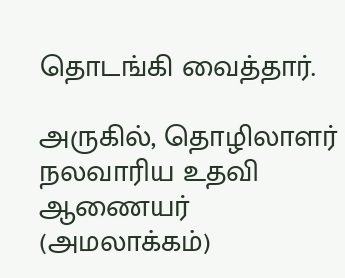தொடங்கி வைத்தார்.

அருகில், தொழிலாளர் நலவாரிய உதவி ஆணையர் (அமலாக்கம்)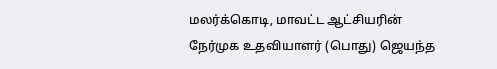மலர்க்கொடி, மாவட்ட ஆட்சியரின் நேர்முக உதவியாளர் (பொது) ஜெயந்த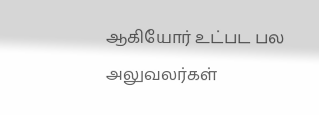ஆகியோர் உட்பட பல அலுவலர்கள்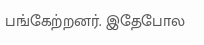பங்கேற்றனர். இதேபோல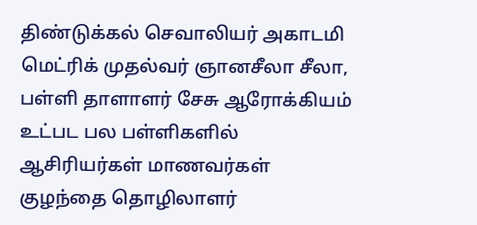திண்டுக்கல் செவாலியர் அகாடமி மெட்ரிக் முதல்வர் ஞானசீலா சீலா, பள்ளி தாளாளர் சேசு ஆரோக்கியம் உட்பட பல பள்ளிகளில் ஆசிரியர்கள் மாணவர்கள் குழந்தை தொழிலாளர்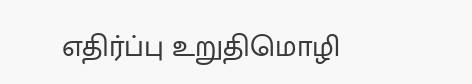எதிர்ப்பு உறுதிமொழி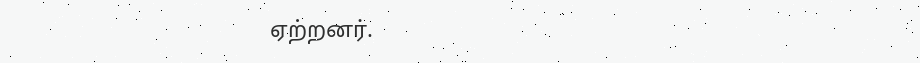ஏற்றனர்.